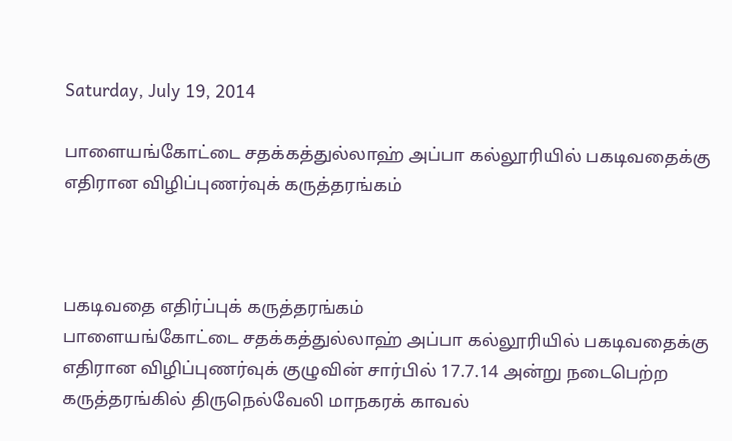Saturday, July 19, 2014

பாளையங்கோட்டை சதக்கத்துல்லாஹ் அப்பா கல்லூரியில் பகடிவதைக்கு எதிரான விழிப்புணர்வுக் கருத்தரங்கம்



பகடிவதை எதிர்ப்புக் கருத்தரங்கம்
பாளையங்கோட்டை சதக்கத்துல்லாஹ் அப்பா கல்லூரியில் பகடிவதைக்கு எதிரான விழிப்புணர்வுக் குழுவின் சார்பில் 17.7.14 அன்று நடைபெற்ற கருத்தரங்கில் திருநெல்வேலி மாநகரக் காவல்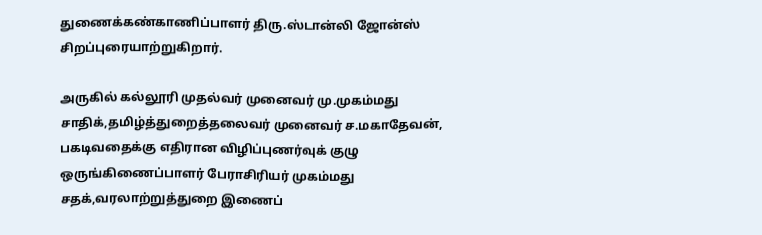துணைக்கண்காணிப்பாளர் திரு.ஸ்டான்லி ஜோன்ஸ் சிறப்புரையாற்றுகிறார்.

அருகில் கல்லூரி முதல்வர் முனைவர் மு.முகம்மது சாதிக்,தமிழ்த்துறைத்தலைவர் முனைவர் ச.மகாதேவன், பகடிவதைக்கு எதிரான விழிப்புணர்வுக் குழு ஒருங்கிணைப்பாளர் பேராசிரியர் முகம்மது சதக்,வரலாற்றுத்துறை இணைப்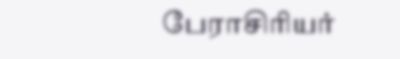பேராசிரியர்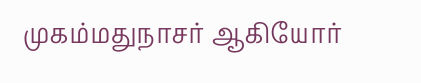முகம்மதுநாசர் ஆகியோர்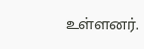உள்ளனர்.